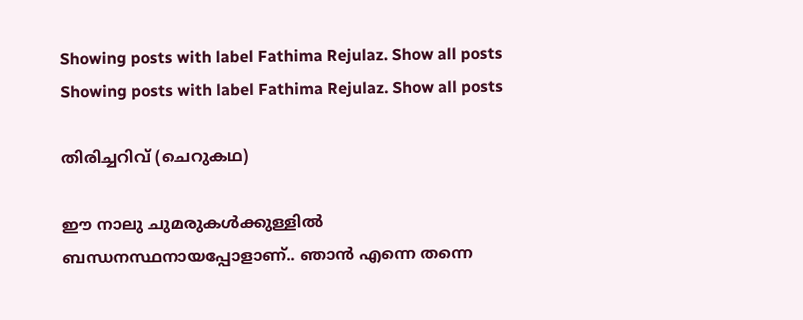Showing posts with label Fathima Rejulaz. Show all posts
Showing posts with label Fathima Rejulaz. Show all posts

തിരിച്ചറിവ് (ചെറുകഥ)

ഈ നാലു ചുമരുകൾക്കുള്ളിൽ ബന്ധനസ്ഥനായപ്പോളാണ്.. ഞാൻ എന്നെ തന്നെ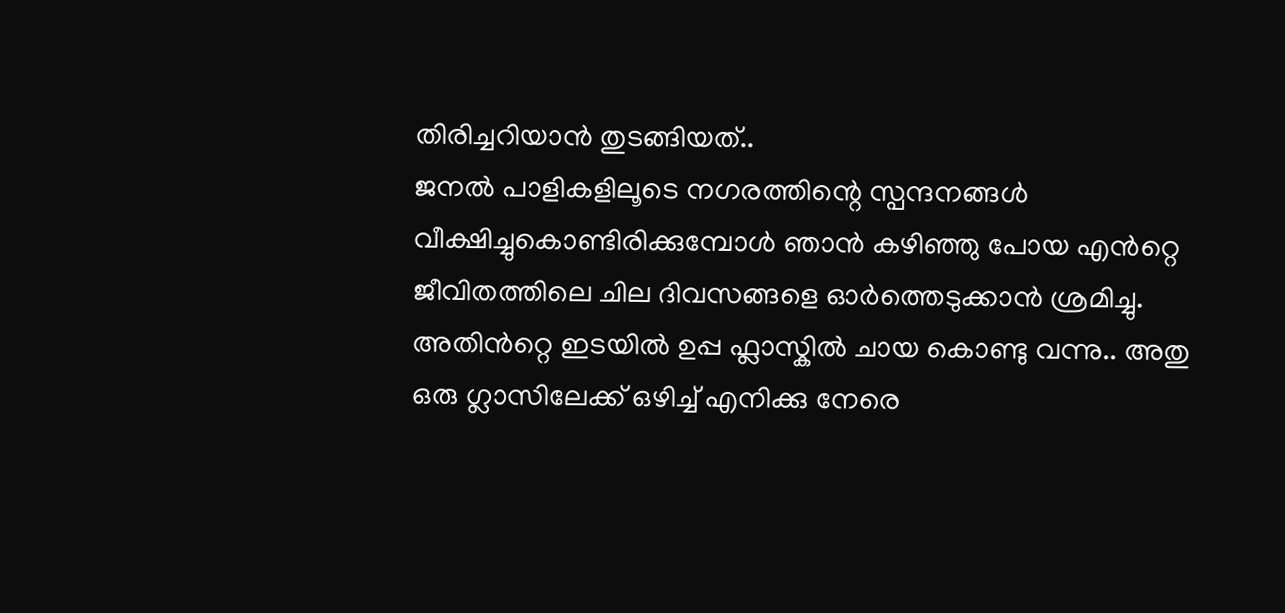തിരിച്ചറിയാൻ തുടങ്ങിയത്..
ജനൽ പാളികളിലൂടെ നഗരത്തിന്റെ സ്പന്ദനങ്ങൾ വീക്ഷിച്ചുകൊണ്ടിരിക്കുമ്പോൾ ഞാൻ കഴിഞ്ഞു പോയ എൻറ്റെ ജീവിതത്തിലെ ചില ദിവസങ്ങളെ ഓർത്തെടുക്കാൻ ശ്രമിച്ചു.
അതിൻറ്റെ ഇടയിൽ ഉപ്പ ഫ്ലാസ്കിൽ ചായ കൊണ്ടു വന്നു.. അതു ഒരു ഗ്ലാസിലേക്ക് ഒഴിച്ച് എനിക്കു നേരെ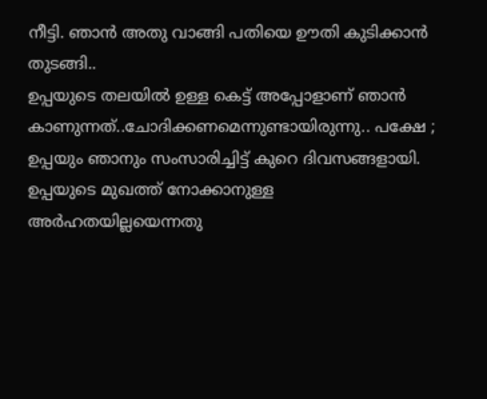നീട്ടി. ഞാൻ അതു വാങ്ങി പതിയെ ഊതി കുടിക്കാൻ തുടങ്ങി..
ഉപ്പയുടെ തലയിൽ ഉള്ള കെട്ട് അപ്പോളാണ് ഞാൻ കാണുന്നത്..ചോദിക്കണമെന്നുണ്ടായിരുന്നു.. പക്ഷേ ; ഉപ്പയും ഞാനും സംസാരിച്ചിട്ട് കുറെ ദിവസങ്ങളായി. ഉപ്പയുടെ മുഖത്ത് നോക്കാനുള്ള അർഹതയില്ലയെന്നതു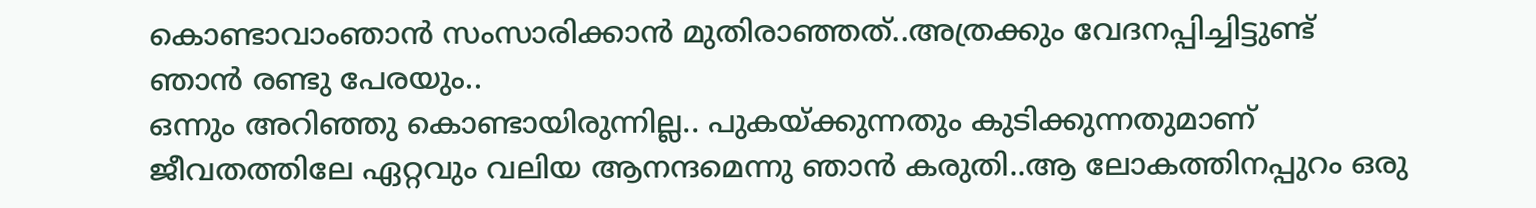കൊണ്ടാവാംഞാൻ സംസാരിക്കാൻ മുതിരാഞ്ഞത്..അത്രക്കും വേദനപ്പിച്ചിട്ടുണ്ട് ഞാൻ രണ്ടു പേരയും..
ഒന്നും അറിഞ്ഞു കൊണ്ടായിരുന്നില്ല.. പുകയ്ക്കുന്നതും കുടിക്കുന്നതുമാണ് ജീവതത്തിലേ ഏറ്റവും വലിയ ആനന്ദമെന്നു ഞാൻ കരുതി..ആ ലോകത്തിനപ്പുറം ഒരു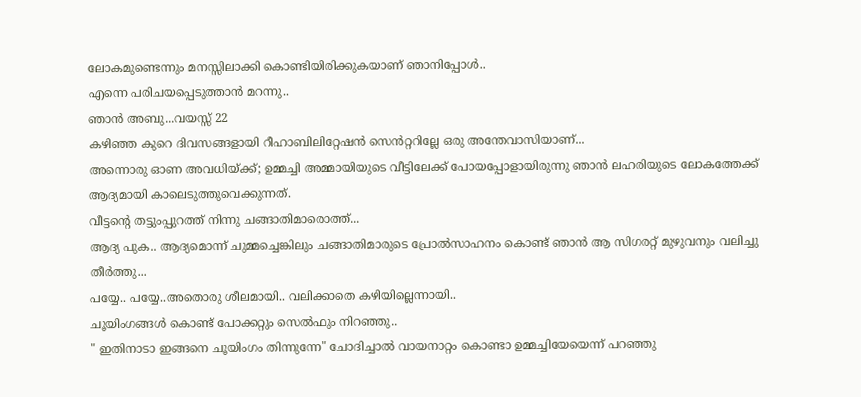ലോകമുണ്ടെന്നും മനസ്സിലാക്കി കൊണ്ടിയിരിക്കുകയാണ് ഞാനിപ്പോൾ..
എന്നെ പരിചയപ്പെടുത്താൻ മറന്നു..
ഞാൻ അബു...വയസ്സ് 22
കഴിഞ്ഞ കുറെ ദിവസങ്ങളായി റീഹാബിലിറ്റേഷൻ സെൻറ്ററില്ലേ ഒരു അന്തേവാസിയാണ്...
അന്നൊരു ഓണ അവധിയ്ക്ക്; ഉമ്മച്ചി അമ്മായിയുടെ വീട്ടിലേക്ക് പോയപ്പോളായിരുന്നു ഞാൻ ലഹരിയുടെ ലോകത്തേക്ക് ആദ്യമായി കാലെടുത്തുവെക്കുന്നത്.
വീട്ടന്റെ തട്ടുംപ്പുറത്ത് നിന്നു ചങ്ങാതിമാരൊത്ത്...
ആദ്യ പുക.. ആദ്യമൊന്ന് ചുമ്മച്ചെങ്കിലും ചങ്ങാതിമാരുടെ പ്രോൽസാഹനം കൊണ്ട് ഞാൻ ആ സിഗരറ്റ് മുഴുവനും വലിച്ചു തീർത്തു...
പയ്യേ.. പയ്യേ..അതൊരു ശീലമായി.. വലിക്കാതെ കഴിയില്ലെന്നായി..
ചൂയിംഗങ്ങൾ കൊണ്ട് പോക്കറ്റും സെൽഫും നിറഞ്ഞു..
" ഇതിനാടാ ഇങ്ങനെ ചൂയിംഗം തിന്നുന്നേ" ചോദിച്ചാൽ വായനാറ്റം കൊണ്ടാ ഉമ്മച്ചിയേയെന്ന് പറഞ്ഞു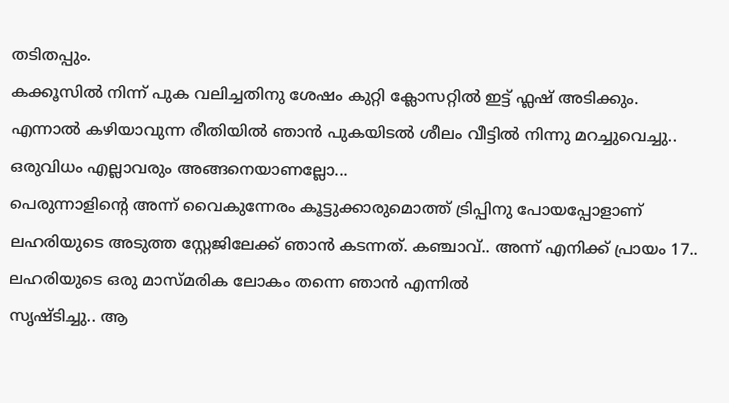തടിതപ്പും.
കക്കൂസിൽ നിന്ന് പുക വലിച്ചതിനു ശേഷം കുറ്റി ക്ലോസറ്റിൽ ഇട്ട് ഫ്ലഷ് അടിക്കും. എന്നാൽ കഴിയാവുന്ന രീതിയിൽ ഞാൻ പുകയിടൽ ശീലം വീട്ടിൽ നിന്നു മറച്ചുവെച്ചു.. ഒരുവിധം എല്ലാവരും അങ്ങനെയാണല്ലോ...
പെരുന്നാളിന്റെ അന്ന് വൈകുന്നേരം കൂട്ടുക്കാരുമൊത്ത് ട്രിപ്പിനു പോയപ്പോളാണ് ലഹരിയുടെ അടുത്ത സ്റ്റേജിലേക്ക് ഞാൻ കടന്നത്. കഞ്ചാവ്.. അന്ന് എനിക്ക് പ്രായം 17..
ലഹരിയുടെ ഒരു മാസ്മരിക ലോകം തന്നെ ഞാൻ എന്നിൽ
സൃഷ്ടിച്ചു.. ആ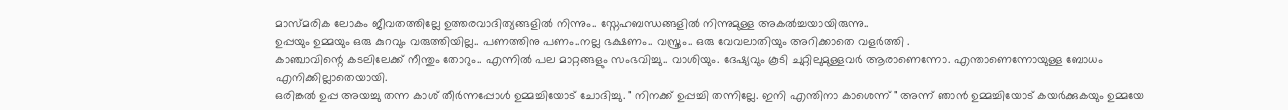മാസ്മരിക ലോകം ജീവതത്തില്ലേ ഉത്തരവാദിത്യങ്ങളിൽ നിന്നും.. സ്നേഹബന്ധങ്ങളിൽ നിന്നുമുള്ള അകൽച്ചയായിരുന്നു..
ഉപ്പയും ഉമ്മയും ഒരു കുറവും വരുത്തിയില്ല.. പണത്തിനു പണം..നല്ല ഭക്ഷണം.. വസ്ത്രം.. ഒരു വേവലാതിയും അറിക്കാതെ വളർത്തി .
കാഞ്ചാവിന്റെ കടലിലേക്ക് നീന്തും തോറും.. എന്നിൽ പല മാറ്റങ്ങളും സംഭവിച്ചു.. വാശിയും. ദേഷ്യവും കൂടി ചുറ്റിലുമുള്ളവർ ആരാണെന്നോ. എന്താണെന്നോയുള്ള ബോധം എനിക്കില്ലാതെയായി.
ഒരിങ്കൽ ഉപ്പ അയച്ചു തന്ന കാശ് തീർന്നപ്പോൾ ഉമ്മച്ചിയോട് ചോദിച്ചു. " നിനക്ക് ഉപ്പച്ചി തന്നില്ലേ. ഇനി എന്തിനാ കാശെന്ന് " അന്ന് ഞാൻ ഉമ്മച്ചിയോട് കയർക്കുകയും ഉമ്മയേ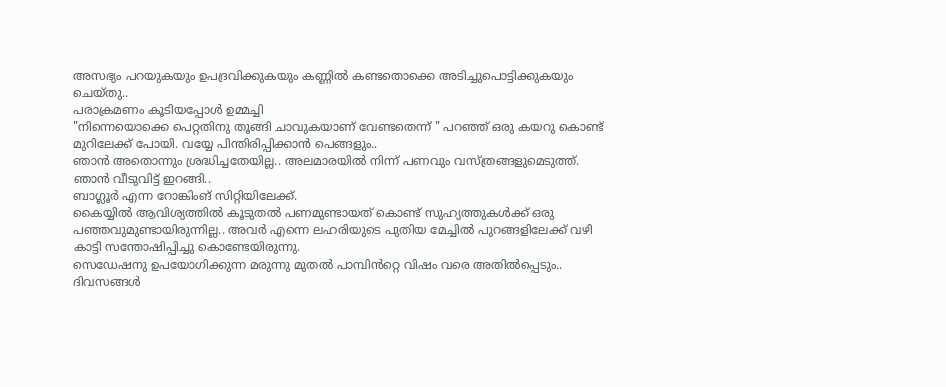അസഭ്യം പറയുകയും ഉപദ്രവിക്കുകയും കണ്ണിൽ കണ്ടതൊക്കെ അടിച്ചുപൊട്ടിക്കുകയും ചെയ്തു..
പരാക്രമണം കൂടിയപ്പോൾ ഉമ്മച്ചി
"നിന്നെയൊക്കെ പെറ്റതിനു തൂങ്ങി ചാവുകയാണ് വേണ്ടതെന്ന് " പറഞ്ഞ് ഒരു കയറു കൊണ്ട് മുറിലേക്ക് പോയി. വയ്യേ പിന്തിരിപ്പിക്കാൻ പെങ്ങളും..
ഞാൻ അതൊന്നും ശ്രദ്ധിച്ചതേയില്ല.. അലമാരയിൽ നിന്ന് പണവും വസ്ത്രങ്ങളുമെടുത്ത്. ഞാൻ വീടുവിട്ട് ഇറങ്ങി..
ബാഗ്ലൂർ എന്ന റോങ്കിംങ് സിറ്റിയിലേക്ക്.
കൈയ്യിൽ ആവിശ്യത്തിൽ കൂടുതൽ പണമുണ്ടായത് കൊണ്ട് സുഹ്യത്തുകൾക്ക് ഒരു പഞ്ഞവുമുണ്ടായിരുന്നില്ല.. അവർ എന്നെ ലഹരിയുടെ പുതിയ മേച്ചിൽ പുറങ്ങളിലേക്ക് വഴി കാട്ടി സന്തോഷിപ്പിച്ചു കൊണ്ടേയിരുന്നു.
സെഡേഷനു ഉപയോഗിക്കുന്ന മരുന്നു മുതൽ പാമ്പിൻറ്റെ വിഷം വരെ അതിൽപ്പെടും.. ദിവസങ്ങൾ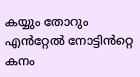കയ്യും തോറും എൻറ്റേൽ നോട്ടിൻറ്റെ കനം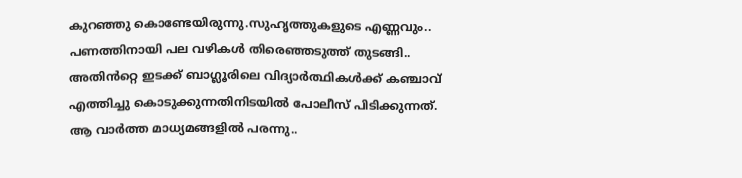കുറഞ്ഞു കൊണ്ടേയിരുന്നു.സുഹൃത്തുകളുടെ എണ്ണവും..
പണത്തിനായി പല വഴികൾ തിരെഞ്ഞടുത്ത് തുടങ്ങി..
അതിൻറ്റെ ഇടക്ക് ബാഗ്ലൂരിലെ വിദ്യാർത്ഥികൾക്ക് കഞ്ചാവ് എത്തിച്ചു കൊടുക്കുന്നതിനിടയിൽ പോലീസ് പിടിക്കുന്നത്. ആ വാർത്ത മാധ്യമങ്ങളിൽ പരന്നു..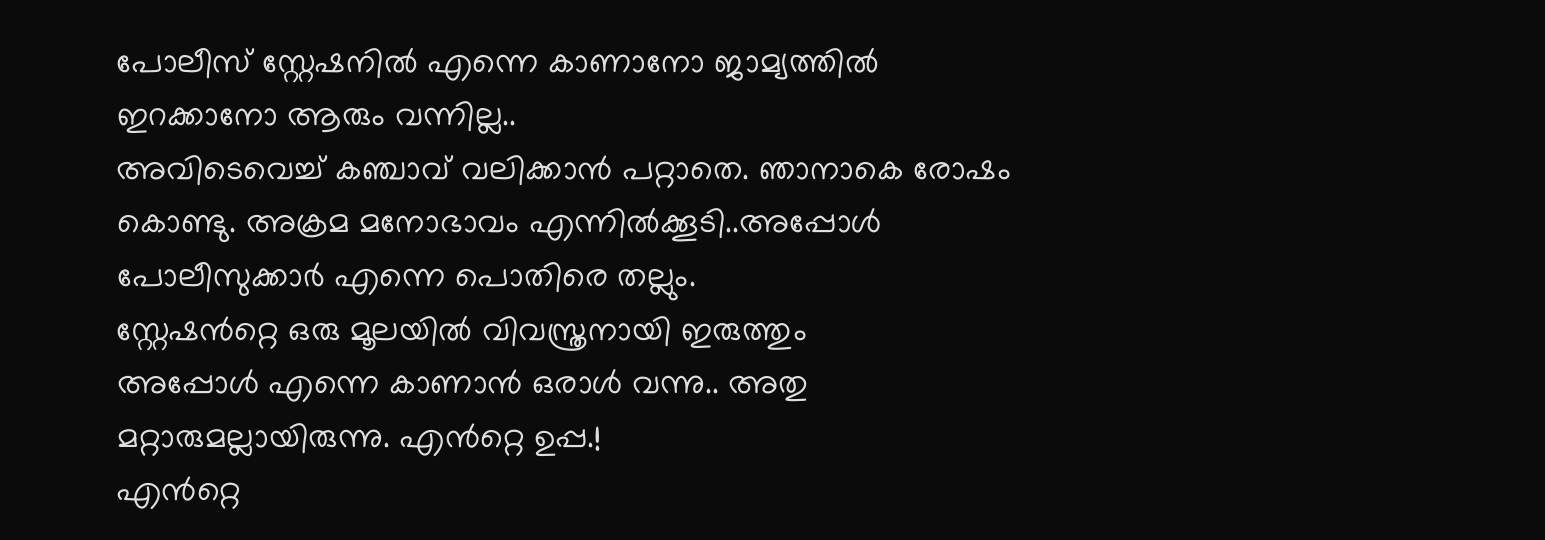പോലീസ് സ്റ്റേഷനിൽ എന്നെ കാണാനോ ജാമ്യത്തിൽ ഇറക്കാനോ ആരും വന്നില്ല..
അവിടെവെച്ച് കഞ്ചാവ് വലിക്കാൻ പറ്റാതെ. ഞാനാകെ രോഷം കൊണ്ടു. അക്രമ മനോഭാവം എന്നിൽക്കൂടി..അപ്പോൾ പോലീസുക്കാർ എന്നെ പൊതിരെ തല്ലും.
സ്റ്റേഷൻറ്റെ ഒരു മൂലയിൽ വിവസ്ത്രനായി ഇരുത്തും
അപ്പോൾ എന്നെ കാണാൻ ഒരാൾ വന്നു.. അതു മറ്റാരുമല്ലായിരുന്നു. എൻറ്റെ ഉപ്പ.!
എൻറ്റെ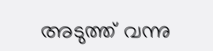അടുത്ത് വന്നു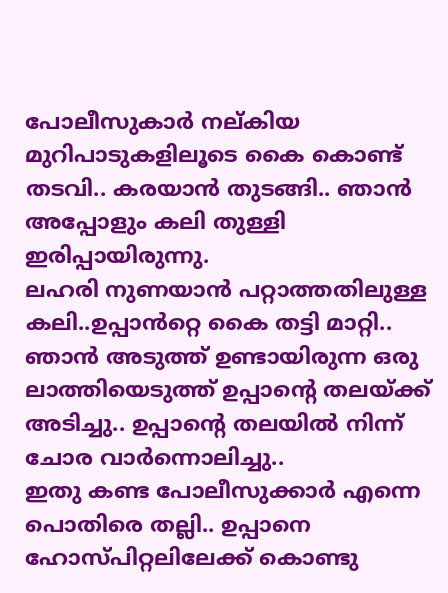പോലീസുകാർ നല്കിയ മുറിപാടുകളിലൂടെ കൈ കൊണ്ട് തടവി.. കരയാൻ തുടങ്ങി.. ഞാൻ അപ്പോളും കലി തുള്ളി ഇരിപ്പായിരുന്നു.
ലഹരി നുണയാൻ പറ്റാത്തതിലുള്ള കലി..ഉപ്പാൻറ്റെ കൈ തട്ടി മാറ്റി.. ഞാൻ അടുത്ത് ഉണ്ടായിരുന്ന ഒരു ലാത്തിയെടുത്ത് ഉപ്പാന്റെ തലയ്ക്ക് അടിച്ചു.. ഉപ്പാന്റെ തലയിൽ നിന്ന് ചോര വാർന്നൊലിച്ചു..
ഇതു കണ്ട പോലീസുക്കാർ എന്നെ പൊതിരെ തല്ലി.. ഉപ്പാനെ ഹോസ്പിറ്റലിലേക്ക് കൊണ്ടു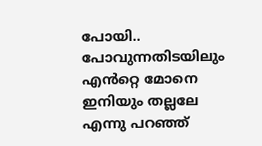പോയി.. പോവുന്നതിടയിലും
എൻറ്റെ മോനെ ഇനിയും തല്ലലേ എന്നു പറഞ്ഞ്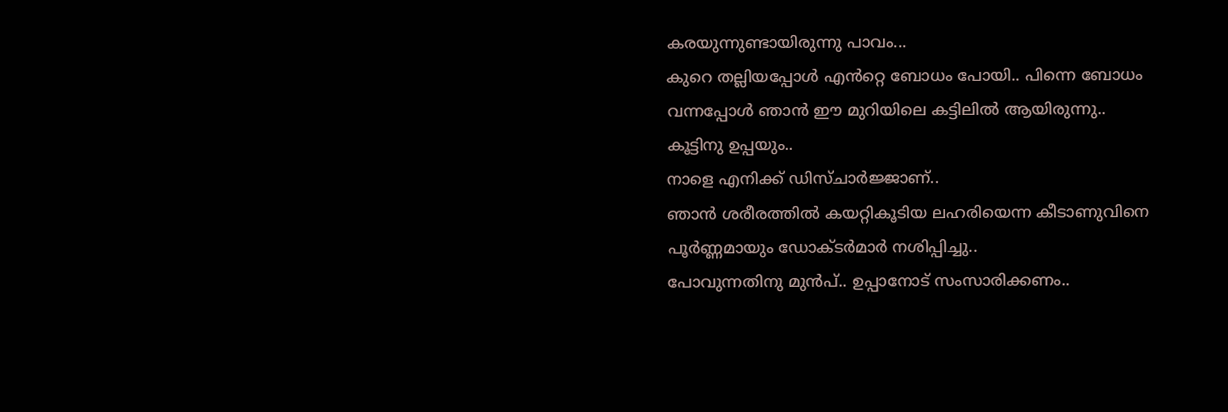കരയുന്നുണ്ടായിരുന്നു പാവം...
കുറെ തല്ലിയപ്പോൾ എൻറ്റെ ബോധം പോയി.. പിന്നെ ബോധം വന്നപ്പോൾ ഞാൻ ഈ മുറിയിലെ കട്ടിലിൽ ആയിരുന്നു..
കൂട്ടിനു ഉപ്പയും..
നാളെ എനിക്ക് ഡിസ്ചാർജ്ജാണ്..
ഞാൻ ശരീരത്തിൽ കയറ്റികൂടിയ ലഹരിയെന്ന കീടാണുവിനെ പൂർണ്ണമായും ഡോക്ടർമാർ നശിപ്പിച്ചു..
പോവുന്നതിനു മുൻപ്.. ഉപ്പാനോട് സംസാരിക്കണം..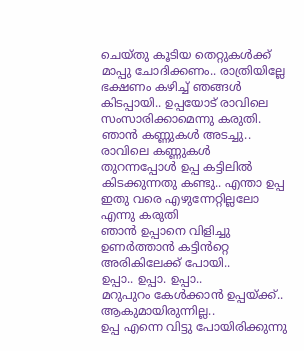ചെയ്തു കൂടിയ തെറ്റുകൾക്ക് മാപ്പു ചോദിക്കണം.. രാത്രിയില്ലേ ഭക്ഷണം കഴിച്ച് ഞങ്ങൾ കിടപ്പായി.. ഉപ്പയോട് രാവിലെ സംസാരിക്കാമെന്നു കരുതി. ഞാൻ കണ്ണുകൾ അടച്ചു..
രാവിലെ കണ്ണുകൾ തുറന്നപ്പോൾ ഉപ്പ കട്ടിലിൽ കിടക്കുന്നതു കണ്ടു.. എന്താ ഉപ്പ ഇതു വരെ എഴുന്നേറ്റില്ലലോ എന്നു കരുതി
ഞാൻ ഉപ്പാനെ വിളിച്ചു ഉണർത്താൻ കട്ടിൻറ്റെ അരികിലേക്ക് പോയി..
ഉപ്പാ.. ഉപ്പാ. ഉപ്പാ..
മറുപുറം കേൾക്കാൻ ഉപ്പയ്ക്ക്.. ആകുമായിരുന്നില്ല..
ഉപ്പ എന്നെ വിട്ടു പോയിരിക്കുന്നു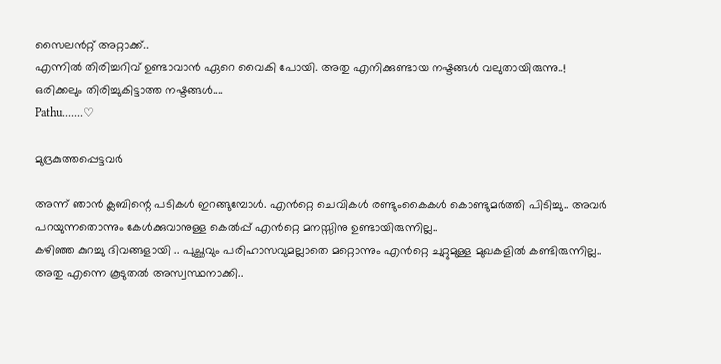സൈലൻറ്റ് അറ്റാക്ക്..
എന്നിൽ തിരിച്ചറിവ് ഉണ്ടാവാൻ ഏറെ വൈകി പോയി. അതു എനിക്കുണ്ടായ നഷ്ടങ്ങൾ വലുതായിരുന്നു..!
ഒരിക്കലും തിരിച്ചുകിട്ടാത്ത നഷ്ടങ്ങൾ....
Pathu.......♡

മുദ്രകുത്തപ്പെട്ടവർ

അന്ന് ഞാൻ ക്ലബിന്റെ പടികൾ ഇറങ്ങുമ്പോൾ. എൻറ്റെ ചെവികൾ രണ്ടുംകൈകൾ കൊണ്ടുമർത്തി പിടിച്ചു.. അവർ പറയുന്നതൊന്നും കേൾക്കുവാനുള്ള കെൽപ്പ് എൻറ്റെ മനസ്സിനു ഉണ്ടായിരുന്നില്ല..
കഴിഞ്ഞ കുറച്ചു ദിവങ്ങളായി .. പുച്ഛവും പരിഹാസവുമല്ലാതെ മറ്റൊന്നും എൻറ്റെ ചുറ്റുമുള്ള മുഖകളിൽ കണ്ടിരുന്നില്ല..
അതു എന്നെ കൂടുതൽ അസ്വസ്ഥനാക്കി..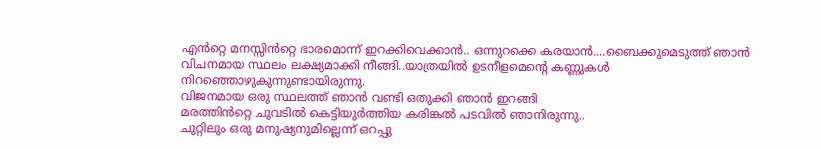എൻറ്റെ മനസ്സിൻറ്റെ ഭാരമൊന്ന് ഇറക്കിവെക്കാൻ.. ഒന്നുറക്കെ കരയാൻ....ബൈക്കുമെടുത്ത് ഞാൻ വിചനമായ സ്ഥലം ലക്ഷ്യമാക്കി നീങ്ങി..യാത്രയിൽ ഉടനീളമെന്റെ കണ്ണുകൾ നിറഞ്ഞൊഴുകുന്നുണ്ടായിരുന്നു.
വിജനമായ ഒരു സ്ഥലത്ത് ഞാൻ വണ്ടി ഒതുക്കി ഞാൻ ഇറങ്ങി
മരത്തിൻറ്റെ ചുവടിൽ കെട്ടിയുർത്തിയ കരിങ്കൽ പടവിൽ ഞാനിരുന്നു..
ചുറ്റിലും ഒരു മനുഷ്യനുമില്ലെന്ന് ഒറപ്പു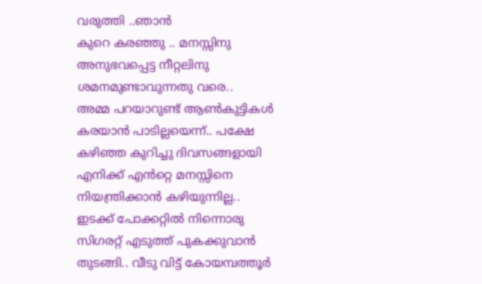വരുത്തി ..ഞാൻ
കുറെ കരഞ്ഞു .. മനസ്സിനു അനുഭവപ്പെട്ട നീറ്റലിനു ശമനമുണ്ടാവുന്നതു വരെ..
അമ്മ പറയാറുണ്ട് ആൺകുട്ടികൾ കരയാൻ പാടില്ലയെന്ന്.. പക്ഷേ കഴിഞ്ഞ കുറിച്ചു ദിവസങ്ങളായി എനിക്ക് എൻറ്റെ മനസ്സിനെ നിയന്ത്രിക്കാൻ കഴിയുന്നില്ല..
ഇടക്ക് പോക്കറ്റിൽ നിന്നൊരു സിഗരറ്റ് എടുത്ത് പുകക്കുവാൻ തുടങ്ങി.. വീടു വിട്ട് കോയമ്പത്തൂർ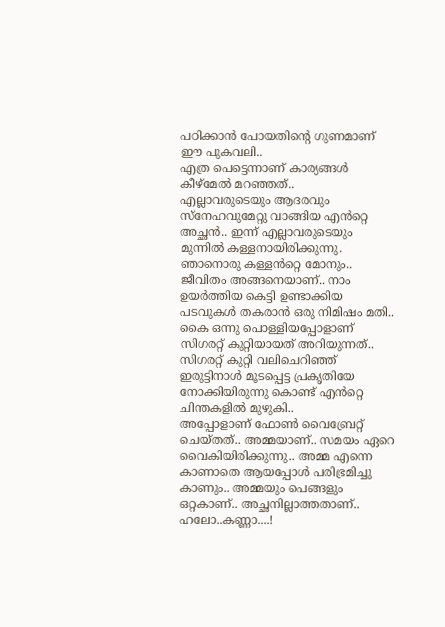പഠിക്കാൻ പോയതിന്റെ ഗുണമാണ് ഈ പുകവലി..
എത്ര പെട്ടെന്നാണ് കാര്യങ്ങൾ കീഴ്മേൽ മറഞ്ഞത്..
എല്ലാവരുടെയും ആദരവും സ്നേഹവുമേറ്റു വാങ്ങിയ എൻറ്റെ അച്ഛൻ.. ഇന്ന് എല്ലാവരുടെയും മുന്നിൽ കള്ളനായിരിക്കുന്നു.
ഞാനൊരു കള്ളൻറ്റെ മോനും..
ജീവിതം അങ്ങനെയാണ്.. നാം ഉയർത്തിയ കെട്ടി ഉണ്ടാക്കിയ പടവുകൾ തകരാൻ ഒരു നിമിഷം മതി..
കൈ ഒന്നു പൊള്ളിയപ്പോളാണ് സിഗരറ്റ് കുറ്റിയായത് അറിയുന്നത്.. സിഗരറ്റ് കുറ്റി വലിചെറിഞ്ഞ് ഇരുട്ടിനാൾ മൂടപ്പെട്ട പ്രകൃതിയേ നോക്കിയിരുന്നു കൊണ്ട് എൻറ്റെ ചിന്തകളിൽ മുഴുകി..
അപ്പോളാണ് ഫോൺ വൈബ്രേറ്റ് ചെയ്തത്.. അമ്മയാണ്.. സമയം ഏറെ വൈകിയിരിക്കുന്നു.. അമ്മ എന്നെ കാണാതെ ആയപ്പോൾ പരിഭ്രമിച്ചു കാണും.. അമ്മയും പെങ്ങളും ഒറ്റകാണ്.. അച്ഛനില്ലാത്തതാണ്..
ഹലോ..കണ്ണാ....!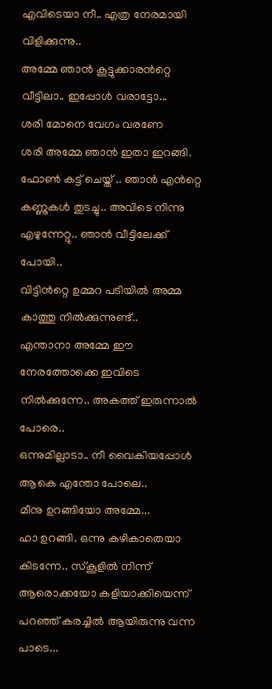എവിടെയാ നീ.. എത്ര നേരമായി വിളിക്കുന്നു..
അമ്മേ ഞാൻ കൂട്ടുക്കാരൻറ്റെ
വീട്ടിലാ.. ഇപ്പോൾ വരാട്ടോ...
ശരി മോനെ വേഗം വരണേ
ശരി അമ്മേ ഞാൻ ഇതാ ഇറങ്ങി.
ഫോൺ കട്ട് ചെയ്ത് .. ഞാൻ എൻറ്റെ കണ്ണുകൾ തുടച്ചു.. അവിടെ നിന്നു എഴുന്നേറ്റു.. ഞാൻ വീട്ടിലേക്ക് പോയി..
വിട്ടിൻറ്റെ ഉമ്മറ പടിയിൽ അമ്മ കാത്തു നിൽക്കുന്നുണ്ട്..
എന്താനാ അമ്മേ ഈ നേരത്തോക്കെ ഇവിടെ നിൽക്കുന്നേ.. അകത്ത് ഇരുന്നാൽ പോരെ..
ഒന്നുമില്ലാടാ.. നീ വൈകിയപ്പോൾ ആകെ എന്തോ പോലെ..
മീനു ഉറങ്ങിയോ അമ്മേ...
ഹാ ഉറങ്ങി. ഒന്നു കഴികാതെയാ കിടന്നേ.. സ്കൂളിൽ നിന്ന് ആരൊക്കയോ കളിയാക്കിയെന്ന് പറഞ്ഞ് കരച്ചിൽ ആയിരുന്നു വന്ന പാടെ...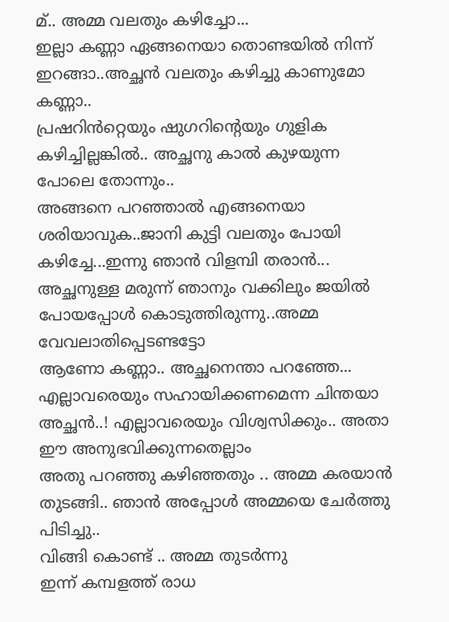മ്.. അമ്മ വലതും കഴിച്ചോ...
ഇല്ലാ കണ്ണാ ഏങ്ങനെയാ തൊണ്ടയിൽ നിന്ന് ഇറങ്ങാ..അച്ഛൻ വലതും കഴിച്ചു കാണുമോ കണ്ണാ..
പ്രഷറിൻറ്റെയും ഷുഗറിന്റെയും ഗുളിക കഴിച്ചില്ലങ്കിൽ.. അച്ഛനു കാൽ കുഴയുന്ന പോലെ തോന്നും..
അങ്ങനെ പറഞ്ഞാൽ എങ്ങനെയാ ശരിയാവുക..ജാനി കുട്ടി വലതും പോയി കഴിച്ചേ...ഇന്നു ഞാൻ വിളമ്പി തരാൻ...
അച്ഛനുള്ള മരുന്ന് ഞാനും വക്കിലും ജയിൽ പോയപ്പോൾ കൊടുത്തിരുന്നു..അമ്മ വേവലാതിപ്പെടണ്ടട്ടോ
ആണോ കണ്ണാ.. അച്ഛനെന്താ പറഞ്ഞേ... എല്ലാവരെയും സഹായിക്കണമെന്ന ചിന്തയാ അച്ഛൻ..! എല്ലാവരെയും വിശ്വസിക്കും.. അതാ ഈ അനുഭവിക്കുന്നതെല്ലാം
അതു പറഞ്ഞു കഴിഞ്ഞതും .. അമ്മ കരയാൻ തുടങ്ങി.. ഞാൻ അപ്പോൾ അമ്മയെ ചേർത്തു പിടിച്ചു..
വിങ്ങി കൊണ്ട് .. അമ്മ തുടർന്നു
ഇന്ന് കമ്പളത്ത് രാധ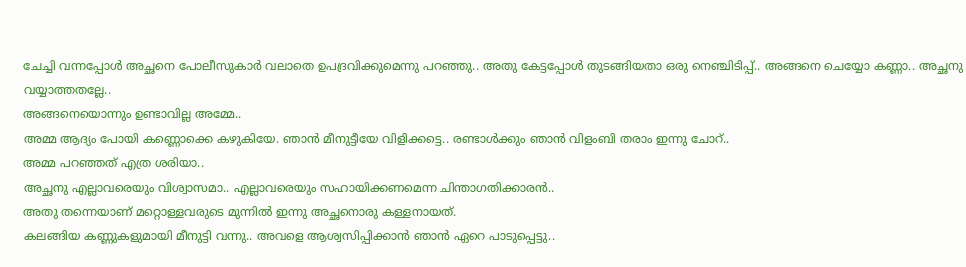ചേച്ചി വന്നപ്പോൾ അച്ഛനെ പോലീസുകാർ വലാതെ ഉപദ്രവിക്കുമെന്നു പറഞ്ഞു.. അതു കേട്ടപ്പോൾ തുടങ്ങിയതാ ഒരു നെഞ്ചിടിപ്പ്.. അങ്ങനെ ചെയ്യോ കണ്ണാ.. അച്ഛനു വയ്യാത്തതല്ലേ..
അങ്ങനെയൊന്നും ഉണ്ടാവില്ല അമ്മേ..
അമ്മ ആദ്യം പോയി കണ്ണൊക്കെ കഴുകിയേ. ഞാൻ മീനുട്ടീയേ വിളിക്കട്ടെ.. രണ്ടാൾക്കും ഞാൻ വിളംബി തരാം ഇന്നു ചോറ്..
അമ്മ പറഞ്ഞത് എത്ര ശരിയാ..
അച്ഛനു എല്ലാവരെയും വിശ്വാസമാ.. എല്ലാവരെയും സഹായിക്കണമെന്ന ചിന്താഗതിക്കാരൻ..
അതു തന്നെയാണ് മറ്റൊള്ളവരുടെ മുന്നിൽ ഇന്നു അച്ഛനൊരു കള്ളനായത്.
കലങ്ങിയ കണ്ണുകളുമായി മീനുട്ടി വന്നു.. അവളെ ആശ്വസിപ്പിക്കാൻ ഞാൻ ഏറെ പാടുപ്പെട്ടു..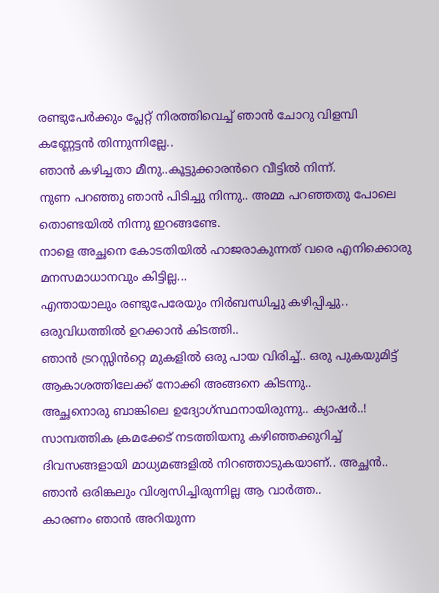രണ്ടുപേർക്കും പ്ലേറ്റ് നിരത്തിവെച്ച് ഞാൻ ചോറു വിളമ്പി
കണ്ണേട്ടൻ തിന്നുന്നില്ലേ..
ഞാൻ കഴിച്ചതാ മീനു..കൂട്ടുക്കാരൻറെ വീട്ടിൽ നിന്ന്.
നുണ പറഞ്ഞു ഞാൻ പിടിച്ചു നിന്നു.. അമ്മ പറഞ്ഞതു പോലെ തൊണ്ടയിൽ നിന്നു ഇറങ്ങണ്ടേ.
നാളെ അച്ഛനെ കോടതിയിൽ ഹാജരാകുന്നത് വരെ എനിക്കൊരു മനസമാധാനവും കിട്ടില്ല...
എന്തായാലും രണ്ടുപേരേയും നിർബന്ധിച്ചു കഴിപ്പിച്ചു..
ഒരുവിധത്തിൽ ഉറക്കാൻ കിടത്തി..
ഞാൻ ട്രറസ്സിൻറ്റെ മുകളിൽ ഒരു പായ വിരിച്ച്.. ഒരു പുകയുമിട്ട് ആകാശത്തിലേക്ക് നോക്കി അങ്ങനെ കിടന്നു..
അച്ഛനൊരു ബാങ്കിലെ ഉദ്യോഗ്സ്ഥനായിരുന്നു.. ക്യാഷർ..!
സാമ്പത്തിക ക്രമക്കേട് നടത്തിയനു കഴിഞ്ഞക്കുറിച്ച് ദിവസങ്ങളായി മാധ്യമങ്ങളിൽ നിറഞ്ഞാടുകയാണ്.. അച്ഛൻ..
ഞാൻ ഒരിങ്കലും വിശ്വസിച്ചിരുന്നില്ല ആ വാർത്ത..
കാരണം ഞാൻ അറിയുന്ന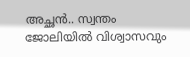അച്ഛൻ.. സ്വന്തം ജോലിയിൽ വിശ്വാസവും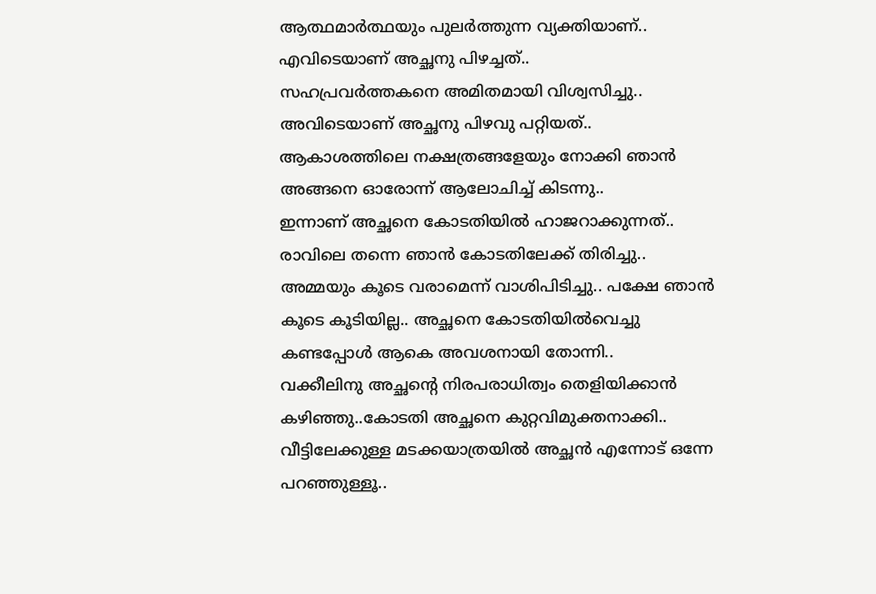ആത്ഥമാർത്ഥയും പുലർത്തുന്ന വ്യക്തിയാണ്.. എവിടെയാണ് അച്ഛനു പിഴച്ചത്..
സഹപ്രവർത്തകനെ അമിതമായി വിശ്വസിച്ചു.. അവിടെയാണ് അച്ഛനു പിഴവു പറ്റിയത്..
ആകാശത്തിലെ നക്ഷത്രങ്ങളേയും നോക്കി ഞാൻ അങ്ങനെ ഓരോന്ന് ആലോചിച്ച് കിടന്നു..
ഇന്നാണ് അച്ഛനെ കോടതിയിൽ ഹാജറാക്കുന്നത്.. രാവിലെ തന്നെ ഞാൻ കോടതിലേക്ക് തിരിച്ചു..
അമ്മയും കൂടെ വരാമെന്ന് വാശിപിടിച്ചു.. പക്ഷേ ഞാൻ കൂടെ കൂടിയില്ല.. അച്ഛനെ കോടതിയിൽവെച്ചു കണ്ടപ്പോൾ ആകെ അവശനായി തോന്നി..
വക്കീലിനു അച്ഛന്റെ നിരപരാധിത്വം തെളിയിക്കാൻ കഴിഞ്ഞു..കോടതി അച്ഛനെ കുറ്റവിമുക്തനാക്കി..
വീട്ടിലേക്കുള്ള മടക്കയാത്രയിൽ അച്ഛൻ എന്നോട് ഒന്നേ പറഞ്ഞുള്ളൂ..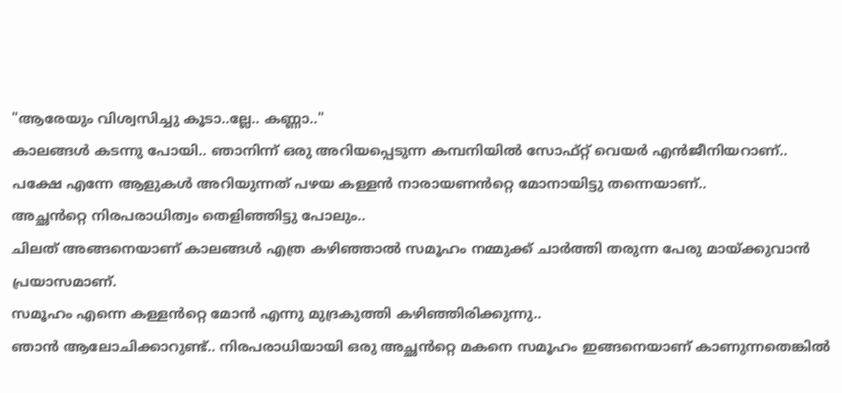"ആരേയും വിശ്വസിച്ചു കൂടാ..ല്ലേ.. കണ്ണാ.."
കാലങ്ങൾ കടന്നു പോയി.. ഞാനിന്ന് ഒരു അറിയപ്പെടുന്ന കമ്പനിയിൽ സോഫ്റ്റ് വെയർ എൻജീനിയറാണ്..
പക്ഷേ എന്നേ ആളുകൾ അറിയുന്നത് പഴയ കള്ളൻ നാരായണൻറ്റെ മോനായിട്ടു തന്നെയാണ്..
അച്ഛൻറ്റെ നിരപരാധിത്വം തെളിഞ്ഞിട്ടു പോലും..
ചിലത് അങ്ങനെയാണ് കാലങ്ങൾ എത്ര കഴിഞ്ഞാൽ സമൂഹം നമ്മുക്ക് ചാർത്തി തരുന്ന പേരു മായ്ക്കുവാൻ പ്രയാസമാണ്.
സമൂഹം എന്നെ കള്ളൻറ്റെ മോൻ എന്നു മുദ്രകുത്തി കഴിഞ്ഞിരിക്കുന്നു..
ഞാൻ ആലോചിക്കാറുണ്ട്.. നിരപരാധിയായി ഒരു അച്ഛൻറ്റെ മകനെ സമൂഹം ഇങ്ങനെയാണ് കാണുന്നതെങ്കിൽ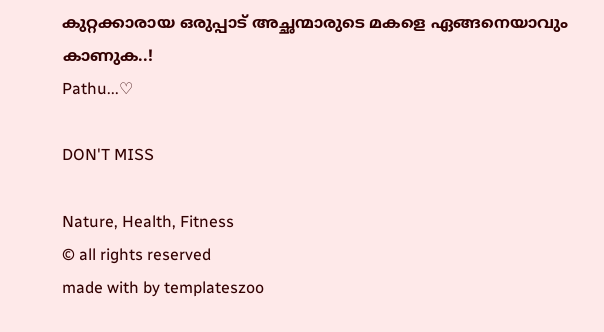കുറ്റക്കാരായ ഒരുപ്പാട് അച്ഛന്മാരുടെ മകളെ ഏങ്ങനെയാവും കാണുക..!
Pathu...♡

DON'T MISS

Nature, Health, Fitness
© all rights reserved
made with by templateszoo